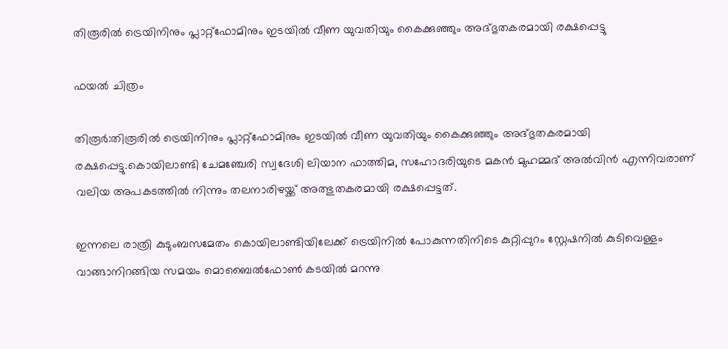തിരൂരില്‍ ട്രെയിനിനും പ്ലാറ്റ്‌ഫോമിനും ഇടയില്‍ വീണ യുവതിയും കൈക്കുഞ്ഞും അദ്ഭുതകരമായി രക്ഷപ്പെട്ടു

ഫയല്‍ ചിത്രം

തിരൂര്‍:തിരൂരില്‍ ട്രെയിനിനും പ്ലാറ്റ്‌ഫോമിനും ഇടയില്‍ വീണ യുവതിയും കൈക്കുഞ്ഞും അദ്ഭുതകരമായി രക്ഷപ്പെട്ടു.കൊയിലാണ്ടി ചേമഞ്ചേരി സ്വദേശി ലിയാന ഫാത്തിമ, സഹോദരിയുടെ മകന്‍ മുഹമ്മദ് അല്‍വിന്‍ എന്നിവരാണ് വലിയ അപകടത്തില്‍ നിന്നും തലനാരിഴയ്ക്ക് അത്ഭുതകരമായി രക്ഷപ്പെട്ടത്.

ഇന്നലെ രാത്രി കുടുംബസമേതം കൊയിലാണ്ടിയിലേക്ക് ട്രെയിനില്‍ പോകുന്നതിനിടെ കുറ്റിപ്പുറം സ്റ്റേഷനില്‍ കുടിവെള്ളം വാങ്ങാനിറങ്ങിയ സമയം മൊബൈല്‍ഫോണ്‍ കടയില്‍ മറന്നു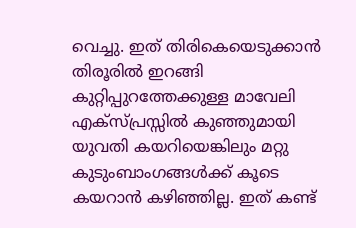വെച്ചു. ഇത് തിരികെയെടുക്കാന്‍ തിരൂരില്‍ ഇറങ്ങി കുറ്റിപ്പുറത്തേക്കുള്ള മാവേലി എക്‌സ്പ്രസ്സില്‍ കുഞ്ഞുമായി യുവതി കയറിയെങ്കിലും മറ്റു കുടുംബാംഗങ്ങള്‍ക്ക് കൂടെ കയറാന്‍ കഴിഞ്ഞില്ല. ഇത് കണ്ട്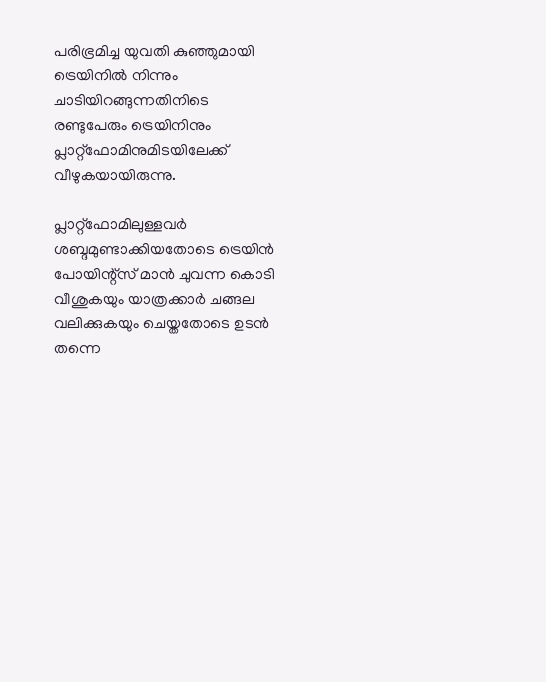പരിഭ്രമിച്ച യുവതി കുഞ്ഞുമായി ട്രെയിനില്‍ നിന്നും ചാടിയിറങ്ങുന്നതിനിടെ രണ്ടുപേരും ട്രെയിനിനും പ്ലാറ്റ്‌ഫോമിനുമിടയിലേക്ക് വീഴുകയായിരുന്നു.

പ്ലാറ്റ്‌ഫോമിലുള്ളവര്‍ ശബ്ദമുണ്ടാക്കിയതോടെ ട്രെയിന്‍ പോയിന്റ്‌സ് മാന്‍ ചുവന്ന കൊടി വീശുകയും യാത്രക്കാര്‍ ചങ്ങല വലിക്കുകയും ചെയ്തതോടെ ഉടന്‍ തന്നെ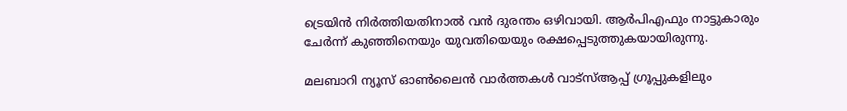ട്രെയിന്‍ നിര്‍ത്തിയതിനാല്‍ വന്‍ ദുരന്തം ഒഴിവായി. ആര്‍പിഎഫും നാട്ടുകാരും ചേര്‍ന്ന് കുഞ്ഞിനെയും യുവതിയെയും രക്ഷപ്പെടുത്തുകയായിരുന്നു.

മലബാറി ന്യൂസ് ഓണ്‍ലൈന്‍ വാര്‍ത്തകള്‍ വാട്‌സ്ആപ്പ് ഗ്രൂപ്പുകളിലും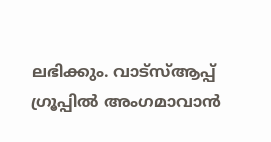ലഭിക്കും. വാട്‌സ്ആപ്പ് ഗ്രൂപ്പില്‍ അംഗമാവാന്‍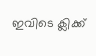ഇവിടെ ക്ലിക്ക്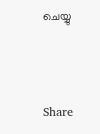ചെയ്യു



Share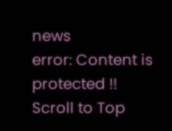news
error: Content is protected !!
Scroll to Top